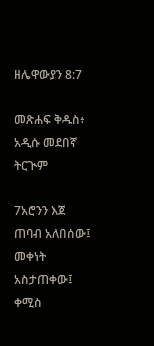ዘሌዋውያን 8:7

መጽሐፍ ቅዱስ፥ አዲሱ መደበኛ ትርጒም

7አሮንን እጀ ጠባብ አለበሰው፤ መቀነት አስታጠቀው፤ ቀሚስ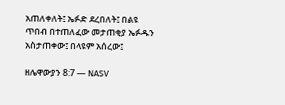አጠለቀለት፤ ኤፉድ ደረበለት፤ በልዩ ጥበብ በተጠለፈው መታጠቂያ ኤፉዱን አስታጠቀው፤ በላዩም አሰረው፤

ዘሌዋውያን 8:7 — NASV